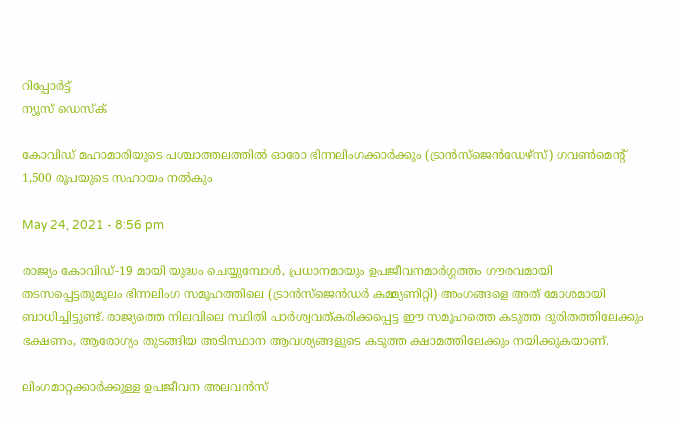റിപ്പോര്‍ട്ട്
ന്യൂസ് ഡെസ്ക്

കോവിഡ് മഹാമാരിയുടെ പശ്ചാത്തലത്തില്‍ ഓരോ ഭിന്നലിംഗക്കാര്‍ക്കും (ട്രാന്‍സ്‌ജെന്‍ഡേഴ്‌സ്) ഗവണ്‍മെന്റ് 1,500 രൂപയുടെ സഹായം നല്‍കും

May 24, 2021 - 8:56 pm

രാജ്യം കോവിഡ്-19 മായി യുദ്ധം ചെയ്യുമ്പോള്‍, പ്രധാനമായും ഉപജീവനമാര്‍ഗ്ഗത്തം ഗൗരവമായി തടസപ്പെട്ടതുമൂലം ഭിന്നലിംഗ സമൂഹത്തിലെ (ട്രാന്‍സ്‌ജെന്‍ഡര്‍ കമ്മ്യണിറ്റി) അംഗങ്ങളെ അത് മോശമായി ബാധിച്ചിട്ടുണ്ട്. രാജ്യത്തെ നിലവിലെ സ്ഥിതി പാര്‍ശ്വവത്കരിക്കപ്പെട്ട ഈ സമൂഹത്തെ കടുത്ത ദുരിതത്തിലേക്കും ഭക്ഷണം, ആരോഗ്യം തുടങ്ങിയ അടിസ്ഥാന ആവശ്യങ്ങളുടെ കടുത്ത ക്ഷാമത്തിലേക്കും നയിക്കുകയാണ്.

ലിംഗമാറ്റക്കാര്‍ക്കുള്ള ഉപജീവന അലവന്‍സ്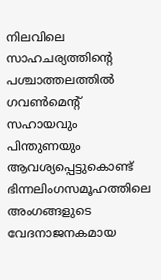നിലവിലെ സാഹചര്യത്തിന്റെ പശ്ചാത്തലത്തില്‍ ഗവണ്‍മെന്റ് സഹായവും പിന്തുണയും ആവശ്യപ്പെട്ടുകൊണ്ട് ഭിന്നലിംഗസമൂഹത്തിലെ അംഗങ്ങളുടെ വേദനാജനകമായ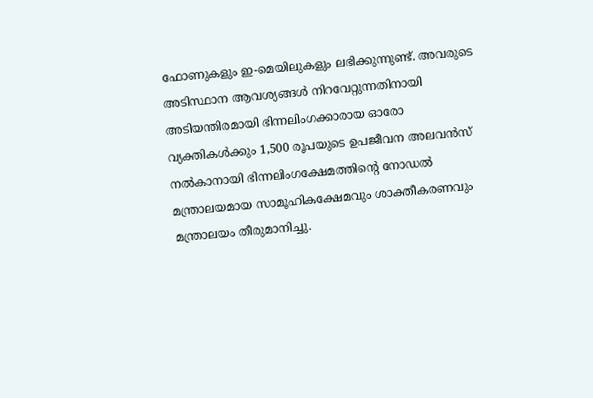ഫോണുകളും ഇ-മെയിലുകളും ലഭിക്കുന്നുണ്ട്. അവരുടെ അടിസ്ഥാന ആവശ്യങ്ങള്‍ നിറവേറ്റുന്നതിനായി അടിയന്തിരമായി ഭിന്നലിംഗക്കാരായ ഓരോ വ്യക്തികള്‍ക്കും 1,500 രൂപയുടെ ഉപജീവന അലവന്‍സ് നല്‍കാനായി ഭിന്നലിംഗക്ഷേമത്തിന്റെ നോഡല്‍ മന്ത്രാലയമായ സാമൂഹികക്ഷേമവും ശാക്തീകരണവും മന്ത്രാലയം തീരുമാനിച്ചു.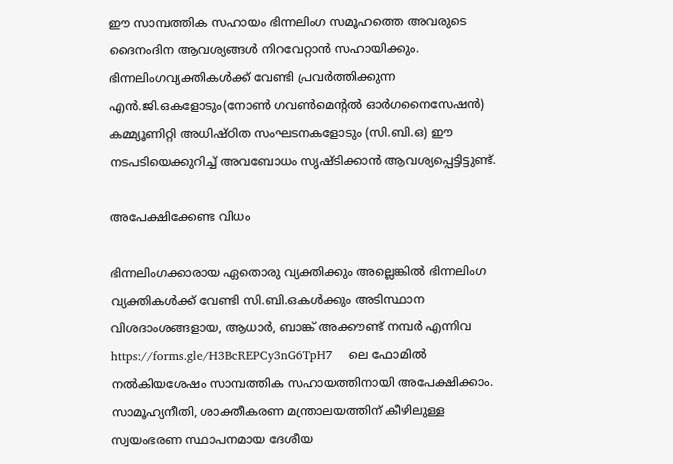ഈ സാമ്പത്തിക സഹായം ഭിന്നലിംഗ സമൂഹത്തെ അവരുടെ ദൈനംദിന ആവശ്യങ്ങള്‍ നിറവേറ്റാന്‍ സഹായിക്കും. ഭിന്നലിംഗവ്യക്തികള്‍ക്ക് വേണ്ടി പ്രവര്‍ത്തിക്കുന്ന എന്‍.ജി.ഒകളോടും(നോണ്‍ ഗവണ്‍മെന്റല്‍ ഓര്‍ഗനൈസേഷന്‍) കമ്മ്യൂണിറ്റി അധിഷ്ഠിത സംഘടനകളോടും (സി.ബി.ഒ) ഈ നടപടിയെക്കുറിച്ച് അവബോധം സൃഷ്ടിക്കാന്‍ ആവശ്യപ്പെട്ടിട്ടുണ്ട്.

അപേക്ഷിക്കേണ്ട വിധം

ഭിന്നലിംഗക്കാരായ ഏതൊരു വ്യക്തിക്കും അല്ലെങ്കില്‍ ഭിന്നലിംഗ വ്യക്തികള്‍ക്ക് വേണ്ടി സി.ബി.ഒകള്‍ക്കും അടിസ്ഥാന വിശദാംശങ്ങളായ, ആധാര്‍, ബാങ്ക് അക്കൗണ്ട് നമ്പര്‍ എന്നിവ  https://forms.gle/H3BcREPCy3nG6TpH7    ലെ ഫോമില്‍ നല്‍കിയശേഷം സാമ്പത്തിക സഹായത്തിനായി അപേക്ഷിക്കാം. സാമൂഹ്യനീതി, ശാക്തീകരണ മന്ത്രാലയത്തിന് കീഴിലുള്ള സ്വയംഭരണ സ്ഥാപനമായ ദേശീയ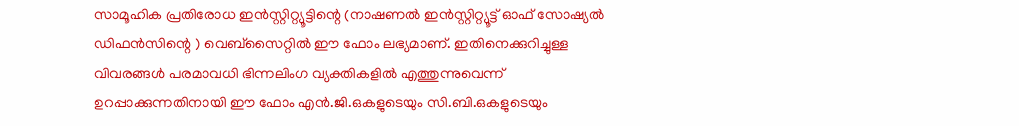സാമൂഹിക പ്രതിരോധ ഇന്‍സ്റ്റിറ്റ്യൂട്ടിന്റെ (നാഷണല്‍ ഇന്‍സ്റ്റിറ്റ്യൂട്ട് ഓഫ് സോഷ്യല്‍ ഡിഫന്‍സിന്റെ ) വെബ്‌സൈറ്റില്‍ ഈ ഫോം ലഭ്യമാണ്. ഇതിനെക്കുറിച്ചുള്ള വിവരങ്ങള്‍ പരമാവധി ഭിന്നലിംഗ വ്യക്തികളില്‍ എത്തുന്നുവെന്ന് ഉറപ്പാക്കുന്നതിനായി ഈ ഫോം എന്‍.ജി.ഒകളുടെയും സി.ബി.ഒകളുടെയും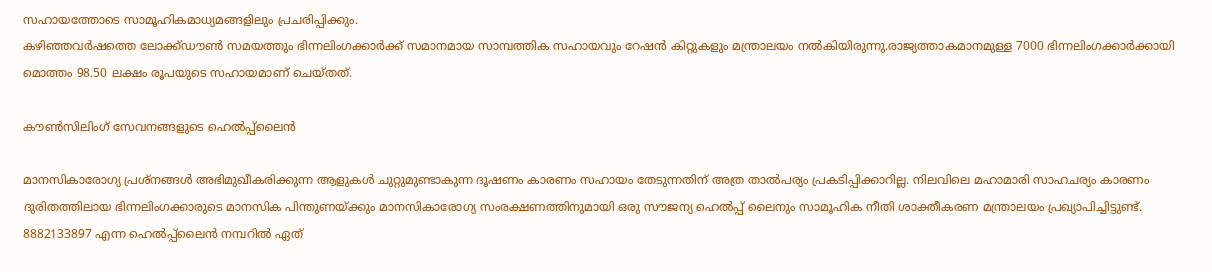സഹായത്തോടെ സാമൂഹികമാധ്യമങ്ങളിലും പ്രചരിപ്പിക്കും.
കഴിഞ്ഞവര്‍ഷത്തെ ലോക്ക്ഡൗണ്‍ സമയത്തും ഭിന്നലിംഗക്കാര്‍ക്ക് സമാനമായ സാമ്പത്തിക സഹായവും റേഷന്‍ കിറ്റുകളും മന്ത്രാലയം നല്‍കിയിരുന്നു.രാജ്യത്താകമാനമുള്ള 7000 ഭിന്നലിംഗക്കാര്‍ക്കായി മൊത്തം 98.50 ലക്ഷം രൂപയുടെ സഹായമാണ് ചെയ്തത്.

കൗണ്‍സിലിംഗ് സേവനങ്ങളുടെ ഹെല്‍പ്പ്‌ലൈന്‍

മാനസികാരോഗ്യ പ്രശ്‌നങ്ങള്‍ അഭിമുഖീകരിക്കുന്ന ആളുകള്‍ ചുറ്റുമുണ്ടാകുന്ന ദൂഷണം കാരണം സഹായം തേടുന്നതിന് അത്ര താല്‍പര്യം പ്രകടിപ്പിക്കാറില്ല. നിലവിലെ മഹാമാരി സാഹചര്യം കാരണം ദുരിതത്തിലായ ഭിന്നലിംഗക്കാരുടെ മാനസിക പിന്തുണയ്ക്കും മാനസികാരോഗ്യ സംരക്ഷണത്തിനുമായി ഒരു സൗജന്യ ഹെല്‍പ്പ് ലൈനും സാമൂഹിക നീതി ശാക്തീകരണ മന്ത്രാലയം പ്രഖ്യാപിച്ചിട്ടുണ്ട്.
8882133897 എന്ന ഹെല്‍പ്പ്‌ലൈന്‍ നമ്പറില്‍ ഏത്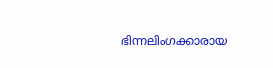ഭിന്നലിംഗക്കാരായ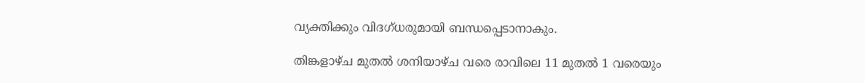വ്യക്തിക്കും വിദഗ്ധരുമായി ബന്ധപ്പെടാനാകും.

തിങ്കളാഴ്ച മുതല്‍ ശനിയാഴ്ച വരെ രാവിലെ 11 മുതല്‍ 1 വരെയും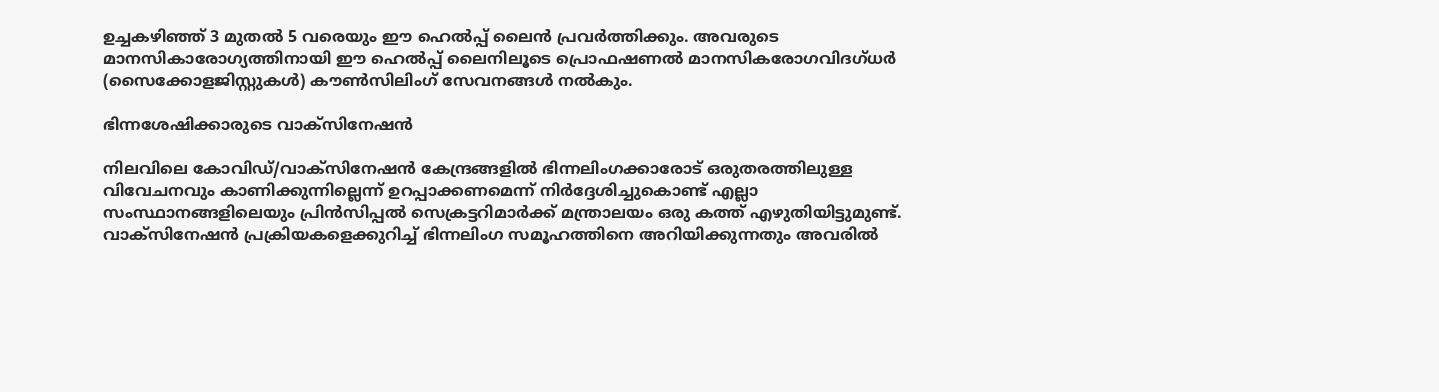ഉച്ചകഴിഞ്ഞ് 3 മുതല്‍ 5 വരെയും ഈ ഹെല്‍പ്പ് ലൈന്‍ പ്രവര്‍ത്തിക്കും. അവരുടെ മാനസികാരോഗ്യത്തിനായി ഈ ഹെല്‍പ്പ് ലൈനിലൂടെ പ്രൊഫഷണല്‍ മാനസികരോഗവിദഗ്ധര്‍ (സൈക്കോളജിസ്റ്റുകള്‍) കൗണ്‍സിലിംഗ് സേവനങ്ങള്‍ നല്‍കും.

ഭിന്നശേഷിക്കാരുടെ വാക്‌സിനേഷന്‍

നിലവിലെ കോവിഡ്/വാക്‌സിനേഷന്‍ കേന്ദ്രങ്ങളില്‍ ഭിന്നലിംഗക്കാരോട് ഒരുതരത്തിലുള്ള വിവേചനവും കാണിക്കുന്നില്ലെന്ന് ഉറപ്പാക്കണമെന്ന് നിര്‍ദ്ദേശിച്ചുകൊണ്ട് എല്ലാ സംസ്ഥാനങ്ങളിലെയും പ്രിന്‍സിപ്പല്‍ സെക്രട്ടറിമാര്‍ക്ക് മന്ത്രാലയം ഒരു കത്ത് എഴുതിയിട്ടുമുണ്ട്. വാക്‌സിനേഷന്‍ പ്രക്രിയകളെക്കുറിച്ച് ഭിന്നലിംഗ സമൂഹത്തിനെ അറിയിക്കുന്നതും അവരില്‍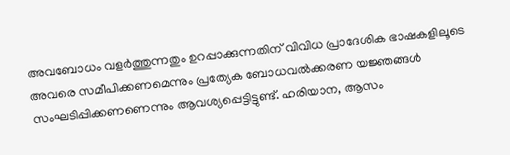അവബോധം വളര്‍ത്തുന്നതും ഉറപ്പാക്കുന്നതിന് വിവിധ പ്രാദേശിക ഭാഷകളിലൂടെ അവരെ സമീപിക്കണമെന്നും പ്രത്യേക ബോധവല്‍ക്കരണ യജ്ഞങ്ങള്‍ സംഘടിപ്പിക്കണണെന്നും ആവശ്യപ്പെട്ടിട്ടുണ്ട്. ഹരിയാന, ആസം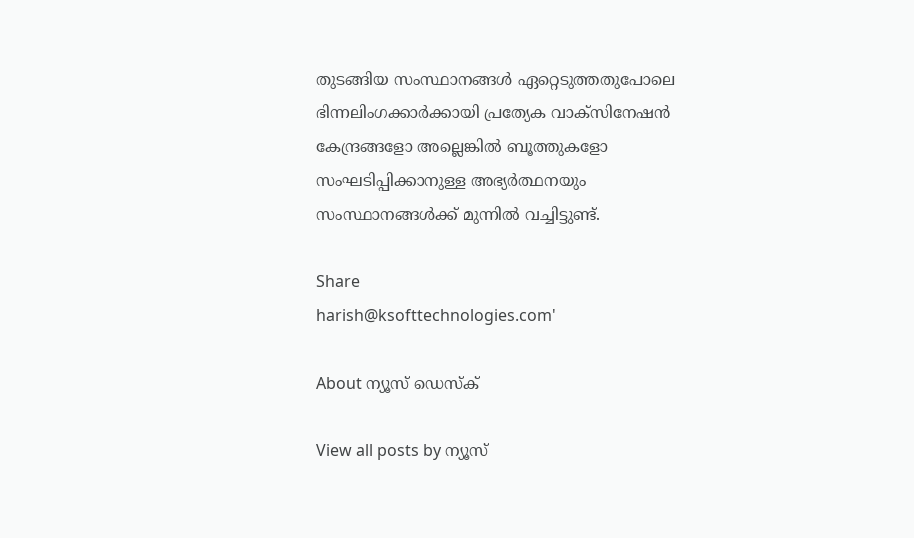തുടങ്ങിയ സംസ്ഥാനങ്ങള്‍ ഏറ്റെടുത്തതുപോലെ ഭിന്നലിംഗക്കാര്‍ക്കായി പ്രത്യേക വാക്‌സിനേഷന്‍ കേന്ദ്രങ്ങളോ അല്ലെങ്കില്‍ ബൂത്തുകളോ സംഘടിപ്പിക്കാനുള്ള അഭ്യര്‍ത്ഥനയും സംസ്ഥാനങ്ങള്‍ക്ക് മുന്നില്‍ വച്ചിട്ടുണ്ട്.

Share
harish@ksofttechnologies.com'

About ന്യൂസ് ഡെസ്ക്

View all posts by ന്യൂസ്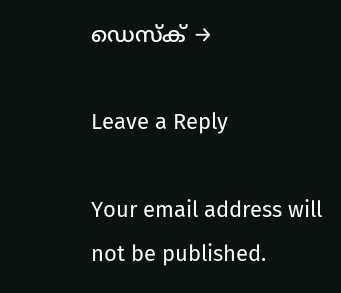ഡെസ്ക് →

Leave a Reply

Your email address will not be published.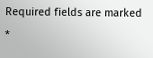Required fields are marked *